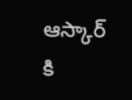ఆస్కార్ కి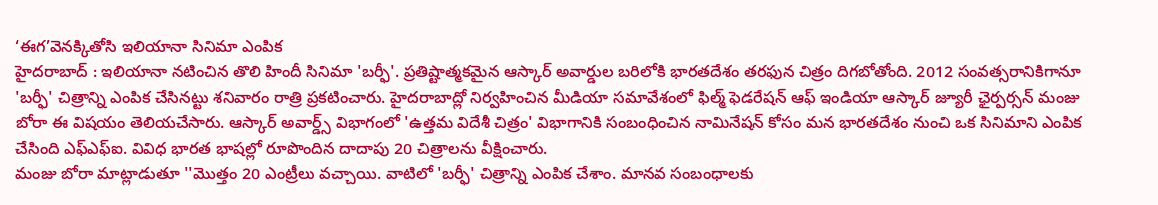‘ఈగ’వెనక్కితోసి ఇలియానా సినిమా ఎంపిక
హైదరాబాద్ : ఇలియానా నటించిన తొలి హిందీ సినిమా 'బర్ఫీ'. ప్రతిష్టాత్మకమైన ఆస్కార్ అవార్డుల బరిలోకి భారతదేశం తరఫున చిత్రం దిగబోతోంది. 2012 సంవత్సరానికిగానూ 'బర్ఫీ' చిత్రాన్ని ఎంపిక చేసినట్టు శనివారం రాత్రి ప్రకటించారు. హైదరాబాద్లో నిర్వహించిన మీడియా సమావేశంలో ఫిల్మ్ ఫెడరేషన్ ఆఫ్ ఇండియా ఆస్కార్ జ్యూరీ ఛైర్పర్సన్ మంజు బోరా ఈ విషయం తెలియచేసారు. ఆస్కార్ అవార్డ్స్ విభాగంలో 'ఉత్తమ విదేశీ చిత్రం' విభాగానికి సంబంధించిన నామినేషన్ కోసం మన భారతదేశం నుంచి ఒక సినిమాని ఎంపిక చేసింది ఎఫ్ఎఫ్ఐ. వివిధ భారత భాషల్లో రూపొందిన దాదాపు 20 చిత్రాలను వీక్షించారు.
మంజు బోరా మాట్లాడుతూ ''మొత్తం 20 ఎంట్రీలు వచ్చాయి. వాటిలో 'బర్ఫీ' చిత్రాన్ని ఎంపిక చేశాం. మానవ సంబంధాలకు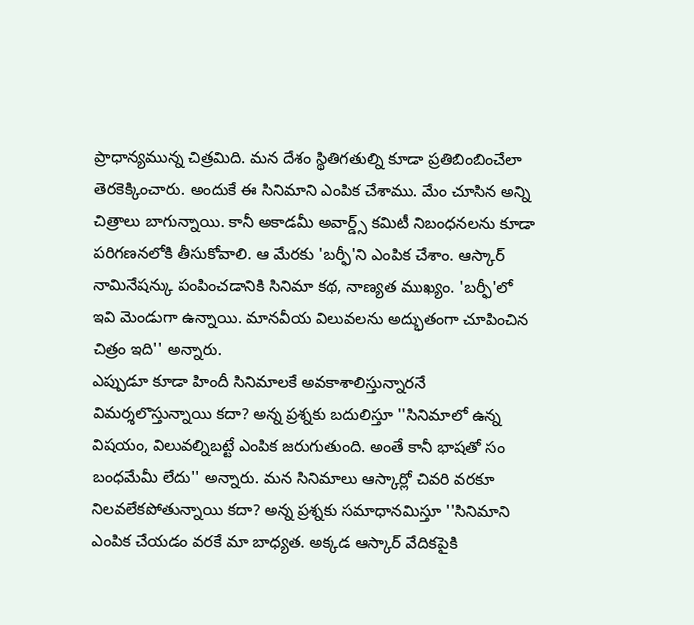ప్రాధాన్యమున్న చిత్రమిది. మన దేశం స్థితిగతుల్ని కూడా ప్రతిబింబించేలా తెరకెక్కించారు. అందుకే ఈ సినిమాని ఎంపిక చేశాము. మేం చూసిన అన్ని చిత్రాలు బాగున్నాయి. కానీ అకాడమీ అవార్డ్స్ కమిటీ నిబంధనలను కూడా పరిగణనలోకి తీసుకోవాలి. ఆ మేరకు 'బర్ఫీ'ని ఎంపిక చేశాం. ఆస్కార్ నామినేషన్కు పంపించడానికి సినిమా కథ, నాణ్యత ముఖ్యం. 'బర్ఫీ'లో ఇవి మెండుగా ఉన్నాయి. మానవీయ విలువలను అద్భుతంగా చూపించిన చిత్రం ఇది'' అన్నారు.
ఎప్పుడూ కూడా హిందీ సినిమాలకే అవకాశాలిస్తున్నారనే విమర్శలొస్తున్నాయి కదా? అన్న ప్రశ్నకు బదులిస్తూ ''సినిమాలో ఉన్న విషయం, విలువల్నిబట్టే ఎంపిక జరుగుతుంది. అంతే కానీ భాషతో సం బంధమేమీ లేదు'' అన్నారు. మన సినిమాలు ఆస్కార్లో చివరి వరకూ నిలవలేకపోతున్నాయి కదా? అన్న ప్రశ్నకు సమాధానమిస్తూ ''సినిమాని ఎంపిక చేయడం వరకే మా బాధ్యత. అక్కడ ఆస్కార్ వేదికపైకి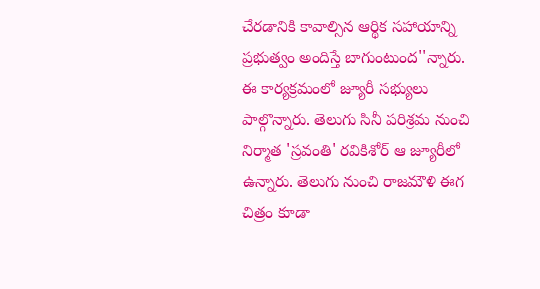చేరడానికి కావాల్సిన ఆర్థిక సహాయాన్ని ప్రభుత్వం అందిస్తే బాగుంటుంద''న్నారు. ఈ కార్యక్రమంలో జ్యూరీ సభ్యులు పాల్గొన్నారు. తెలుగు సినీ పరిశ్రమ నుంచి నిర్మాత 'స్రవంతి' రవికిశోర్ ఆ జ్యూరీలో ఉన్నారు. తెలుగు నుంచి రాజమౌళి ఈగ చిత్రం కూడా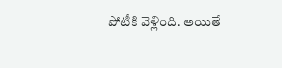పోటీకి వెళ్లింది. అయితే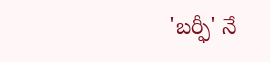'బర్ఫీ' నే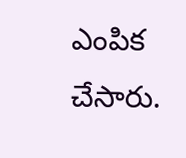ఎంపిక చేసారు.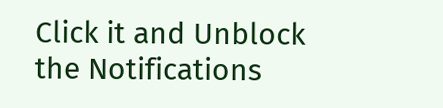Click it and Unblock the Notifications